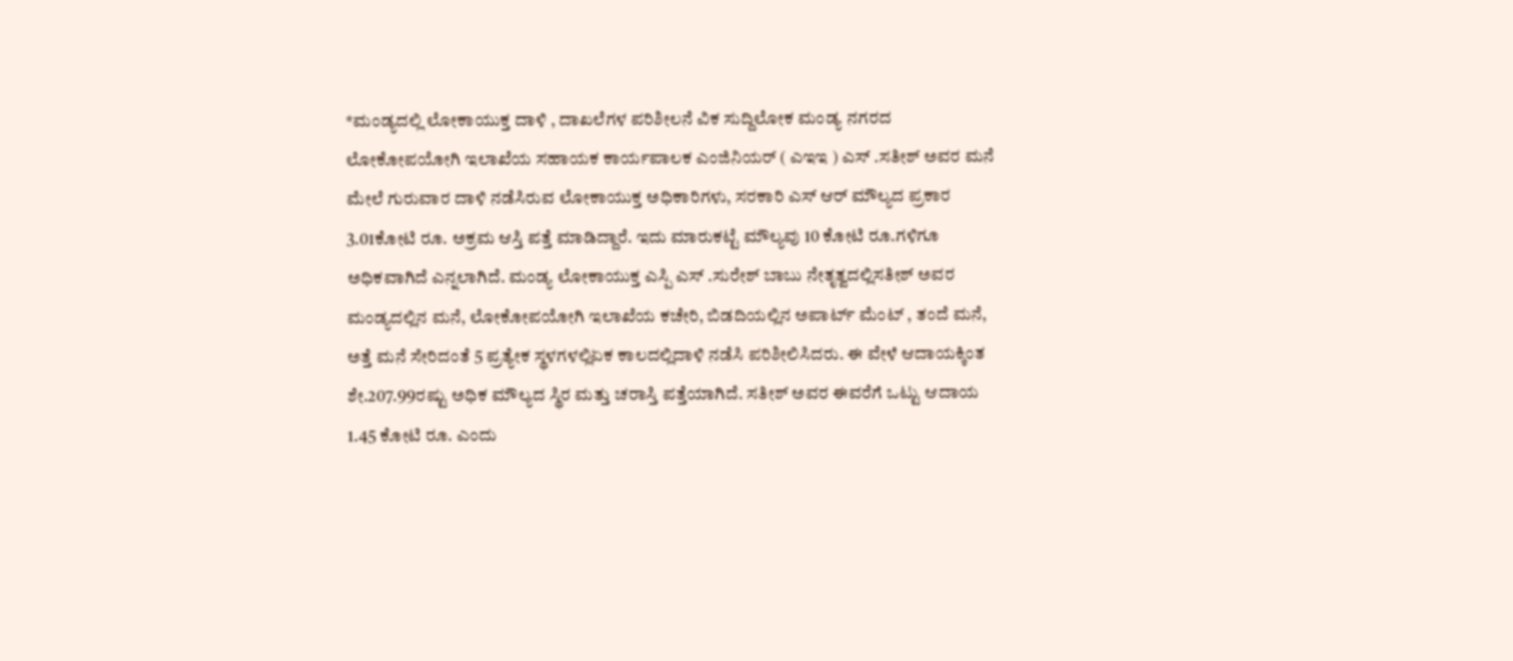*ಮಂಡ್ಯದಲ್ಲಿ ಲೋಕಾಯುಕ್ತ ದಾಳಿ , ದಾಖಲೆಗಳ ಪರಿಶೀಲನೆ ವಿಕ ಸುದ್ದಿಲೋಕ ಮಂಡ್ಯ ನಗರದ ಲೋಕೋಪಯೋಗಿ ಇಲಾಖೆಯ ಸಹಾಯಕ ಕಾರ್ಯಪಾಲಕ ಎಂಜಿನಿಯರ್ ( ಎಇಇ ) ಎಸ್ .ಸತೀಶ್ ಅವರ ಮನೆ ಮೇಲೆ ಗುರುವಾರ ದಾಳಿ ನಡೆಸಿರುವ ಲೋಕಾಯುಕ್ತ ಅಧಿಕಾರಿಗಳು, ಸರಕಾರಿ ಎಸ್ ಆರ್ ಮೌಲ್ಯದ ಪ್ರಕಾರ 3.01ಕೋಟಿ ರೂ. ಅಕ್ರಮ ಆಸ್ತಿ ಪತ್ತೆ ಮಾಡಿದ್ದಾರೆ. ಇದು ಮಾರುಕಟ್ಟೆ ಮೌಲ್ಯವು 10 ಕೋಟಿ ರೂ.ಗಳಿಗೂ ಅಧಿಕವಾಗಿದೆ ಎನ್ನಲಾಗಿದೆ. ಮಂಡ್ಯ ಲೋಕಾಯುಕ್ತ ಎಸ್ಪಿ ಎಸ್ .ಸುರೇಶ್ ಬಾಬು ನೇತೃತ್ವದಲ್ಲಿಸತೀಶ್ ಅವರ ಮಂಡ್ಯದಲ್ಲಿನ ಮನೆ, ಲೋಕೋಪಯೋಗಿ ಇಲಾಖೆಯ ಕಚೇರಿ, ಬಿಡದಿಯಲ್ಲಿನ ಅಪಾರ್ಟ್ ಮೆಂಟ್ , ತಂದೆ ಮನೆ, ಅತ್ತೆ ಮನೆ ಸೇರಿದಂತೆ 5 ಪ್ರತ್ಯೇಕ ಸ್ಥಳಗಳಲ್ಲಿಏಕ ಕಾಲದಲ್ಲಿದಾಳಿ ನಡೆಸಿ ಪರಿಶೀಲಿಸಿದರು. ಈ ವೇಳೆ ಆದಾಯಕ್ಕಿಂತ ಶೇ.207.99ರಷ್ಟು ಅಧಿಕ ಮೌಲ್ಯದ ಸ್ಥಿರ ಮತ್ತು ಚರಾಸ್ತಿ ಪತ್ತೆಯಾಗಿದೆ. ಸತೀಶ್ ಅವರ ಈವರೆಗೆ ಒಟ್ಟು ಆದಾಯ 1.45 ಕೋಟಿ ರೂ. ಎಂದು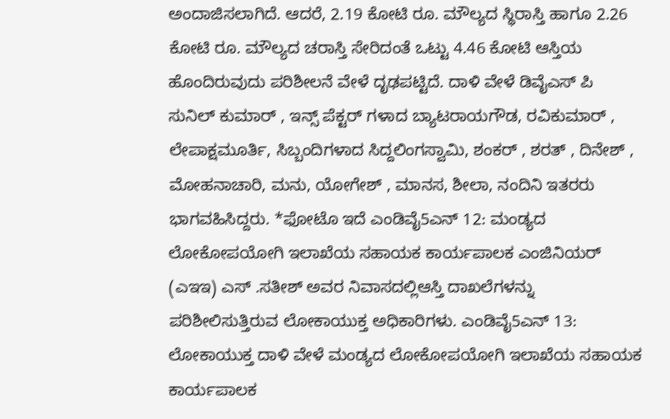ಅಂದಾಜಿಸಲಾಗಿದೆ. ಆದರೆ, 2.19 ಕೋಟಿ ರೂ. ಮೌಲ್ಯದ ಸ್ಥಿರಾಸ್ತಿ ಹಾಗೂ 2.26 ಕೋಟಿ ರೂ. ಮೌಲ್ಯದ ಚರಾಸ್ತಿ ಸೇರಿದಂತೆ ಒಟ್ಟು 4.46 ಕೋಟಿ ಆಸ್ತಿಯ ಹೊಂದಿರುವುದು ಪರಿಶೀಲನೆ ವೇಳೆ ದೃಢಪಟ್ಟಿದೆ. ದಾಳಿ ವೇಳೆ ಡಿವೈಎಸ್ ಪಿ ಸುನಿಲ್ ಕುಮಾರ್ , ಇನ್ಸ್ ಪೆಕ್ಟರ್ ಗಳಾದ ಬ್ಯಾಟರಾಯಗೌಡ, ರವಿಕುಮಾರ್ , ಲೇಪಾಕ್ಷಮೂರ್ತಿ, ಸಿಬ್ಬಂದಿಗಳಾದ ಸಿದ್ದಲಿಂಗಸ್ವಾಮಿ, ಶಂಕರ್ , ಶರತ್ , ದಿನೇಶ್ , ಮೋಹನಾಚಾರಿ, ಮನು, ಯೋಗೇಶ್ , ಮಾನಸ, ಶೀಲಾ, ನಂದಿನಿ ಇತರರು ಭಾಗವಹಿಸಿದ್ದರು. *ಫೋಟೊ ಇದೆ ಎಂಡಿವೈ5ಎನ್ 12: ಮಂಡ್ಯದ ಲೋಕೋಪಯೋಗಿ ಇಲಾಖೆಯ ಸಹಾಯಕ ಕಾರ್ಯಪಾಲಕ ಎಂಜಿನಿಯರ್ (ಎಇಇ) ಎಸ್ .ಸತೀಶ್ ಅವರ ನಿವಾಸದಲ್ಲಿಆಸ್ತಿ ದಾಖಲೆಗಳನ್ನು ಪರಿಶೀಲಿಸುತ್ತಿರುವ ಲೋಕಾಯುಕ್ತ ಅಧಿಕಾರಿಗಳು. ಎಂಡಿವೈ5ಎನ್ 13: ಲೋಕಾಯುಕ್ತ ದಾಳಿ ವೇಳೆ ಮಂಡ್ಯದ ಲೋಕೋಪಯೋಗಿ ಇಲಾಖೆಯ ಸಹಾಯಕ ಕಾರ್ಯಪಾಲಕ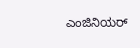ಎಂಜಿನಿಯರ್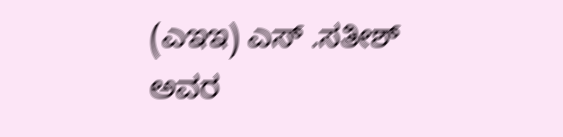(ಎಇಇ) ಎಸ್ .ಸತೀಶ್ ಅವರ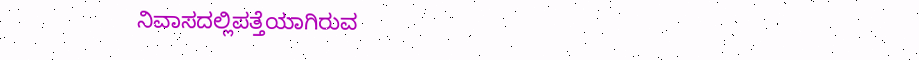ನಿವಾಸದಲ್ಲಿಪತ್ತೆಯಾಗಿರುವ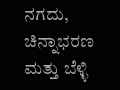ನಗದು, ಚಿನ್ನಾಭರಣ ಮತ್ತು ಬೆಳ್ಳಿ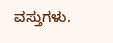ವಸ್ತುಗಳು.